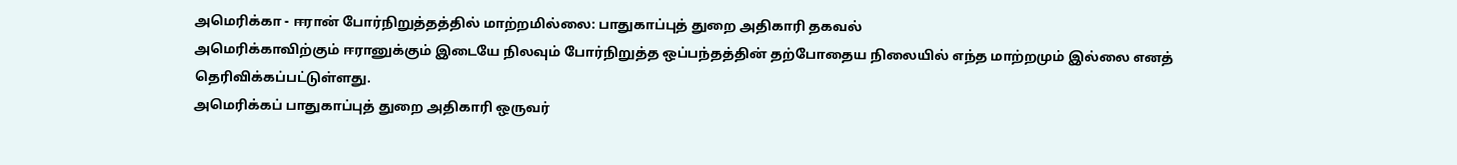அமெரிக்கா - ஈரான் போர்நிறுத்தத்தில் மாற்றமில்லை: பாதுகாப்புத் துறை அதிகாரி தகவல்
அமெரிக்காவிற்கும் ஈரானுக்கும் இடையே நிலவும் போர்நிறுத்த ஒப்பந்தத்தின் தற்போதைய நிலையில் எந்த மாற்றமும் இல்லை எனத் தெரிவிக்கப்பட்டுள்ளது.
அமெரிக்கப் பாதுகாப்புத் துறை அதிகாரி ஒருவர்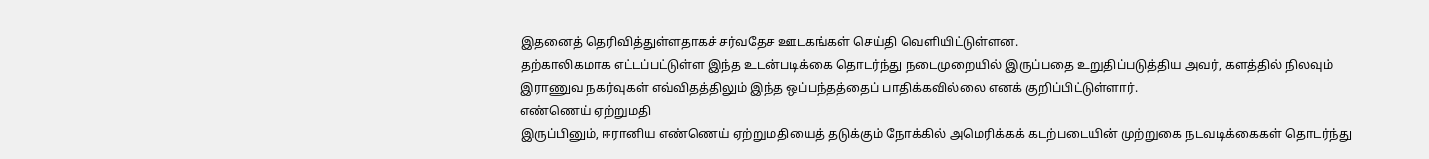இதனைத் தெரிவித்துள்ளதாகச் சர்வதேச ஊடகங்கள் செய்தி வெளியிட்டுள்ளன.
தற்காலிகமாக எட்டப்பட்டுள்ள இந்த உடன்படிக்கை தொடர்ந்து நடைமுறையில் இருப்பதை உறுதிப்படுத்திய அவர், களத்தில் நிலவும் இராணுவ நகர்வுகள் எவ்விதத்திலும் இந்த ஒப்பந்தத்தைப் பாதிக்கவில்லை எனக் குறிப்பிட்டுள்ளார்.
எண்ணெய் ஏற்றுமதி
இருப்பினும், ஈரானிய எண்ணெய் ஏற்றுமதியைத் தடுக்கும் நோக்கில் அமெரிக்கக் கடற்படையின் முற்றுகை நடவடிக்கைகள் தொடர்ந்து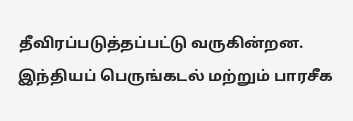தீவிரப்படுத்தப்பட்டு வருகின்றன.
இந்தியப் பெருங்கடல் மற்றும் பாரசீக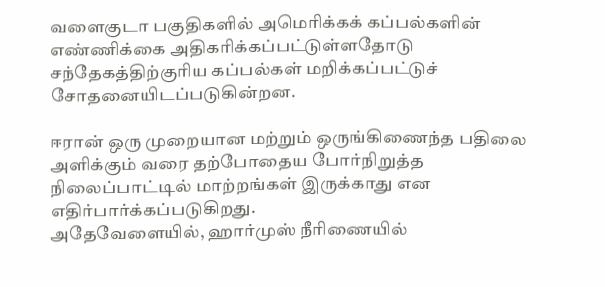வளைகுடா பகுதிகளில் அமெரிக்கக் கப்பல்களின் எண்ணிக்கை அதிகரிக்கப்பட்டுள்ளதோடு சந்தேகத்திற்குரிய கப்பல்கள் மறிக்கப்பட்டுச் சோதனையிடப்படுகின்றன.

ஈரான் ஒரு முறையான மற்றும் ஒருங்கிணைந்த பதிலை அளிக்கும் வரை தற்போதைய போர்நிறுத்த நிலைப்பாட்டில் மாற்றங்கள் இருக்காது என எதிர்பார்க்கப்படுகிறது.
அதேவேளையில், ஹார்முஸ் நீரிணையில்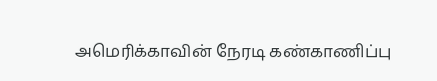அமெரிக்காவின் நேரடி கண்காணிப்பு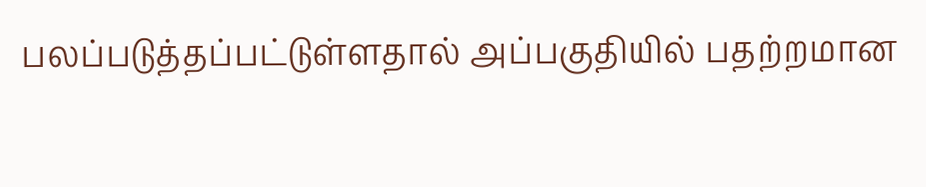பலப்படுத்தப்பட்டுள்ளதால் அப்பகுதியில் பதற்றமான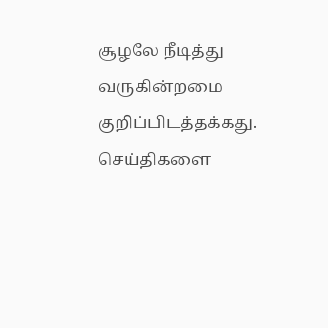சூழலே நீடித்து வருகின்றமை குறிப்பிடத்தக்கது.
செய்திகளை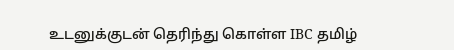உடனுக்குடன் தெரிந்து கொள்ள IBC தமிழ்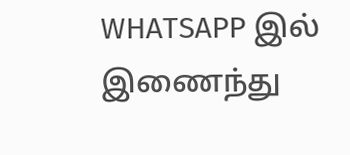WHATSAPP இல் இணைந்து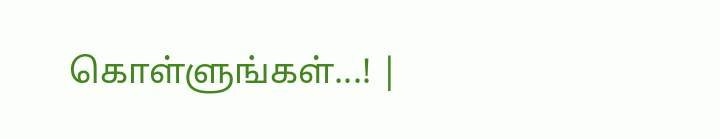கொள்ளுங்கள்...! |